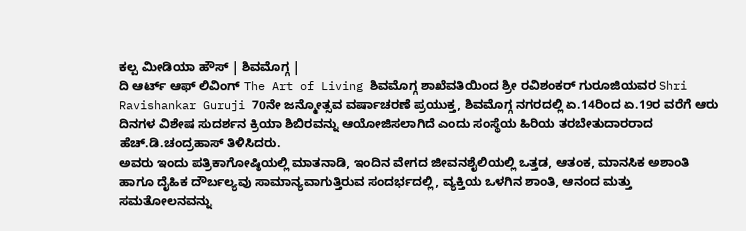ಕಲ್ಪ ಮೀಡಿಯಾ ಹೌಸ್ | ಶಿವಮೊಗ್ಗ |
ದಿ ಆರ್ಟ್ ಆಫ್ ಲಿವಿಂಗ್ The Art of Living ಶಿವಮೊಗ್ಗ ಶಾಖೆವತಿಯಿಂದ ಶ್ರೀ ರವಿಶಂಕರ್ ಗುರೂಜಿಯವರ Shri Ravishankar Guruji 70ನೇ ಜನ್ಮೋತ್ಸವ ವರ್ಷಾಚರಣೆ ಪ್ರಯುಕ್ತ, ಶಿವಮೊಗ್ಗ ನಗರದಲ್ಲಿ ಏ.14ರಿಂದ ಏ.19ರ ವರೆಗೆ ಆರು ದಿನಗಳ ವಿಶೇಷ ಸುದರ್ಶನ ಕ್ರಿಯಾ ಶಿಬಿರವನ್ನು ಆಯೋಜಿಸಲಾಗಿದೆ ಎಂದು ಸಂಸ್ಥೆಯ ಹಿರಿಯ ತರಬೇತುದಾರರಾದ ಹೆಚ್.ಡಿ.ಚಂದ್ರಹಾಸ್ ತಿಳಿಸಿದರು.
ಅವರು ಇಂದು ಪತ್ರಿಕಾಗೋಷ್ಠಿಯಲ್ಲಿ ಮಾತನಾಡಿ, ಇಂದಿನ ವೇಗದ ಜೀವನಶೈಲಿಯಲ್ಲಿ ಒತ್ತಡ, ಆತಂಕ, ಮಾನಸಿಕ ಅಶಾಂತಿ ಹಾಗೂ ದೈಹಿಕ ದೌರ್ಬಲ್ಯವು ಸಾಮಾನ್ಯವಾಗುತ್ತಿರುವ ಸಂದರ್ಭದಲ್ಲಿ, ವ್ಯಕ್ತಿಯ ಒಳಗಿನ ಶಾಂತಿ, ಆನಂದ ಮತ್ತು ಸಮತೋಲನವನ್ನು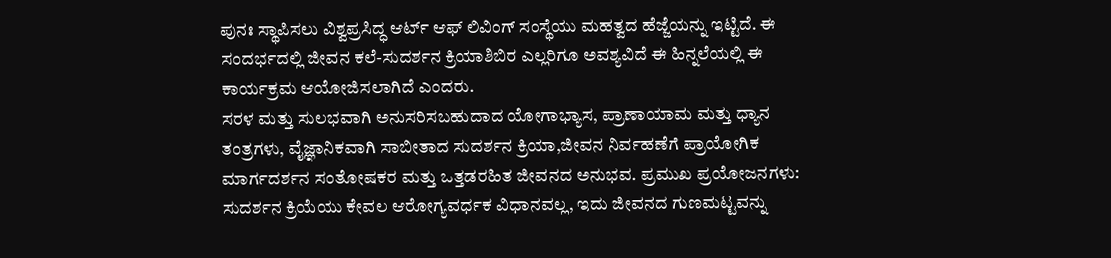ಪುನಃ ಸ್ಥಾಪಿಸಲು ವಿಶ್ವಪ್ರಸಿದ್ಧ ಆರ್ಟ್ ಆಫ್ ಲಿವಿಂಗ್ ಸಂಸ್ಥೆಯು ಮಹತ್ವದ ಹೆಜ್ಜೆಯನ್ನು ಇಟ್ಟಿದೆ. ಈ ಸಂದರ್ಭದಲ್ಲಿ ಜೀವನ ಕಲೆ-ಸುದರ್ಶನ ಕ್ರಿಯಾಶಿಬಿರ ಎಲ್ಲರಿಗೂ ಅವಶ್ಯವಿದೆ ಈ ಹಿನ್ನಲೆಯಲ್ಲಿ ಈ ಕಾರ್ಯಕ್ರಮ ಆಯೋಜಿಸಲಾಗಿದೆ ಎಂದರು.
ಸರಳ ಮತ್ತು ಸುಲಭವಾಗಿ ಅನುಸರಿಸಬಹುದಾದ ಯೋಗಾಭ್ಯಾಸ, ಪ್ರಾಣಾಯಾಮ ಮತ್ತು ಧ್ಯಾನ ತಂತ್ರಗಳು, ವೈಜ್ಞಾನಿಕವಾಗಿ ಸಾಬೀತಾದ ಸುದರ್ಶನ ಕ್ರಿಯಾ,ಜೀವನ ನಿರ್ವಹಣೆಗೆ ಪ್ರಾಯೋಗಿಕ ಮಾರ್ಗದರ್ಶನ ಸಂತೋಷಕರ ಮತ್ತು ಒತ್ತಡರಹಿತ ಜೀವನದ ಅನುಭವ. ಪ್ರಮುಖ ಪ್ರಯೋಜನಗಳು: ಸುದರ್ಶನ ಕ್ರಿಯೆಯು ಕೇವಲ ಆರೋಗ್ಯವರ್ಧಕ ವಿಧಾನವಲ್ಲ, ಇದು ಜೀವನದ ಗುಣಮಟ್ಟವನ್ನು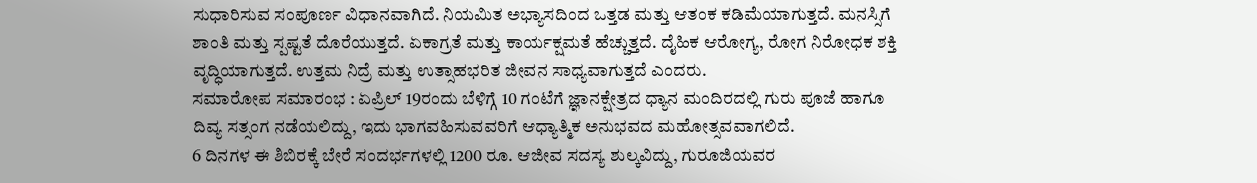ಸುಧಾರಿಸುವ ಸಂಪೂರ್ಣ ವಿಧಾನವಾಗಿದೆ. ನಿಯಮಿತ ಅಭ್ಯಾಸದಿಂದ ಒತ್ತಡ ಮತ್ತು ಆತಂಕ ಕಡಿಮೆಯಾಗುತ್ತದೆ. ಮನಸ್ಸಿಗೆ ಶಾಂತಿ ಮತ್ತು ಸ್ಪಷ್ಟತೆ ದೊರೆಯುತ್ತದೆ. ಏಕಾಗ್ರತೆ ಮತ್ತು ಕಾರ್ಯಕ್ಷಮತೆ ಹೆಚ್ಚುತ್ತದೆ. ದೈಹಿಕ ಆರೋಗ್ಯ, ರೋಗ ನಿರೋಧಕ ಶಕ್ತಿ ವೃದ್ಧಿಯಾಗುತ್ತದೆ. ಉತ್ತಮ ನಿದ್ರೆ ಮತ್ತು ಉತ್ಸಾಹಭರಿತ ಜೀವನ ಸಾಧ್ಯವಾಗುತ್ತದೆ ಎಂದರು.
ಸಮಾರೋಪ ಸಮಾರಂಭ : ಏಪ್ರಿಲ್ 19ರಂದು ಬೆಳಿಗ್ಗೆ 10 ಗಂಟೆಗೆ ಜ್ಞಾನಕ್ಷೇತ್ರದ ಧ್ಯಾನ ಮಂದಿರದಲ್ಲಿ ಗುರು ಪೂಜೆ ಹಾಗೂ ದಿವ್ಯ ಸತ್ಸಂಗ ನಡೆಯಲಿದ್ದು, ಇದು ಭಾಗವಹಿಸುವವರಿಗೆ ಆಧ್ಯಾತ್ಮಿಕ ಅನುಭವದ ಮಹೋತ್ಸವವಾಗಲಿದೆ.
6 ದಿನಗಳ ಈ ಶಿಬಿರಕ್ಕೆ ಬೇರೆ ಸಂದರ್ಭಗಳಲ್ಲಿ 1200 ರೂ. ಆಜೀವ ಸದಸ್ಯ ಶುಲ್ಕವಿದ್ದು, ಗುರೂಜಿಯವರ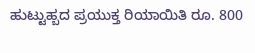ಹುಟ್ಟುಹ್ಬದ ಪ್ರಯುಕ್ತ ರಿಯಾಯಿತಿ ರೂ. 800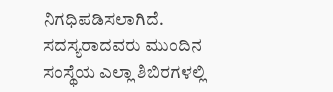ನಿಗಧಿಪಡಿಸಲಾಗಿದೆ. ಸದಸ್ಯರಾದವರು ಮುಂದಿನ ಸಂಸ್ಥೆಯ ಎಲ್ಲಾ ಶಿಬಿರಗಳಲ್ಲಿ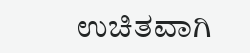ಉಚಿತವಾಗಿ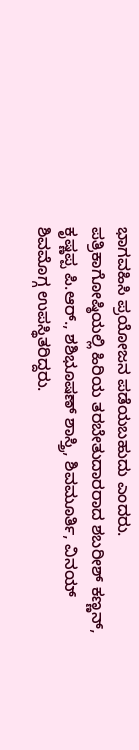ಭಾಗವಹಿಸಿ ಪ್ರಯೋಜನ ಪಡೆಯಬಹುದು ಎಂದರು.
ಪತ್ರಿಕಾಗೋಷ್ಠಿಯಲ್ಲಿ ಹಿರಿಯ ತರಬೇತುದಾರರಾದ ಶಬರೀಶ್ ಕಣ್ಣನ್, ಕೃಷ್ಣಪ್ಪ ಪಿ.ಆರ್., ಶಶಿಭೂಷಣ್ ಶಾಸ್ತ್ರಿ, ಶಿವಮೂರ್ತಿ, ವಿನಯ್ ಶಿವಮೊಗ್ಗ ಉಪಸ್ಥಿತರಿದ್ದರು.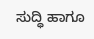ಸುದ್ಧಿ ಹಾಗೂ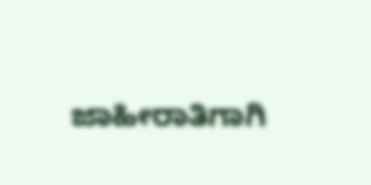ಜಾಹೀರಾತಿಗಾಗಿ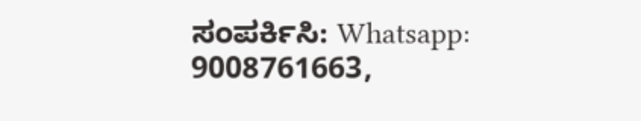ಸಂಪರ್ಕಿಸಿ: Whatsapp: 9008761663,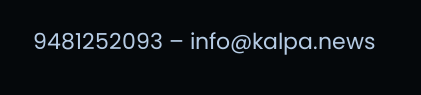9481252093 – info@kalpa.news